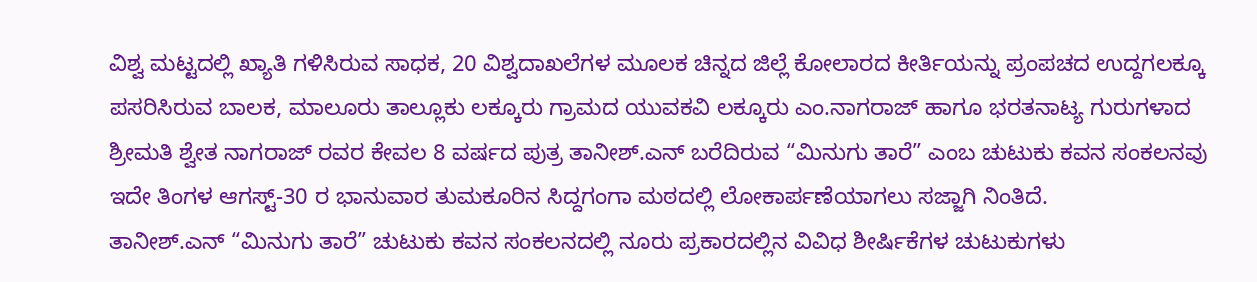ವಿಶ್ವ ಮಟ್ಟದಲ್ಲಿ ಖ್ಯಾತಿ ಗಳಿಸಿರುವ ಸಾಧಕ, 20 ವಿಶ್ವದಾಖಲೆಗಳ ಮೂಲಕ ಚಿನ್ನದ ಜಿಲ್ಲೆ ಕೋಲಾರದ ಕೀರ್ತಿಯನ್ನು ಪ್ರಂಪಚದ ಉದ್ದಗಲಕ್ಕೂ ಪಸರಿಸಿರುವ ಬಾಲಕ, ಮಾಲೂರು ತಾಲ್ಲೂಕು ಲಕ್ಕೂರು ಗ್ರಾಮದ ಯುವಕವಿ ಲಕ್ಕೂರು ಎಂ.ನಾಗರಾಜ್ ಹಾಗೂ ಭರತನಾಟ್ಯ ಗುರುಗಳಾದ ಶ್ರೀಮತಿ ಶ್ವೇತ ನಾಗರಾಜ್ ರವರ ಕೇವಲ 8 ವರ್ಷದ ಪುತ್ರ ತಾನೀಶ್.ಎನ್ ಬರೆದಿರುವ “ಮಿನುಗು ತಾರೆ” ಎಂಬ ಚುಟುಕು ಕವನ ಸಂಕಲನವು ಇದೇ ತಿಂಗಳ ಆಗಸ್ಟ್-30 ರ ಭಾನುವಾರ ತುಮಕೂರಿನ ಸಿದ್ದಗಂಗಾ ಮಠದಲ್ಲಿ ಲೋಕಾರ್ಪಣೆಯಾಗಲು ಸಜ್ಜಾಗಿ ನಿಂತಿದೆ.
ತಾನೀಶ್.ಎನ್ “ಮಿನುಗು ತಾರೆ” ಚುಟುಕು ಕವನ ಸಂಕಲನದಲ್ಲಿ ನೂರು ಪ್ರಕಾರದಲ್ಲಿನ ವಿವಿಧ ಶೀರ್ಷಿಕೆಗಳ ಚುಟುಕುಗಳು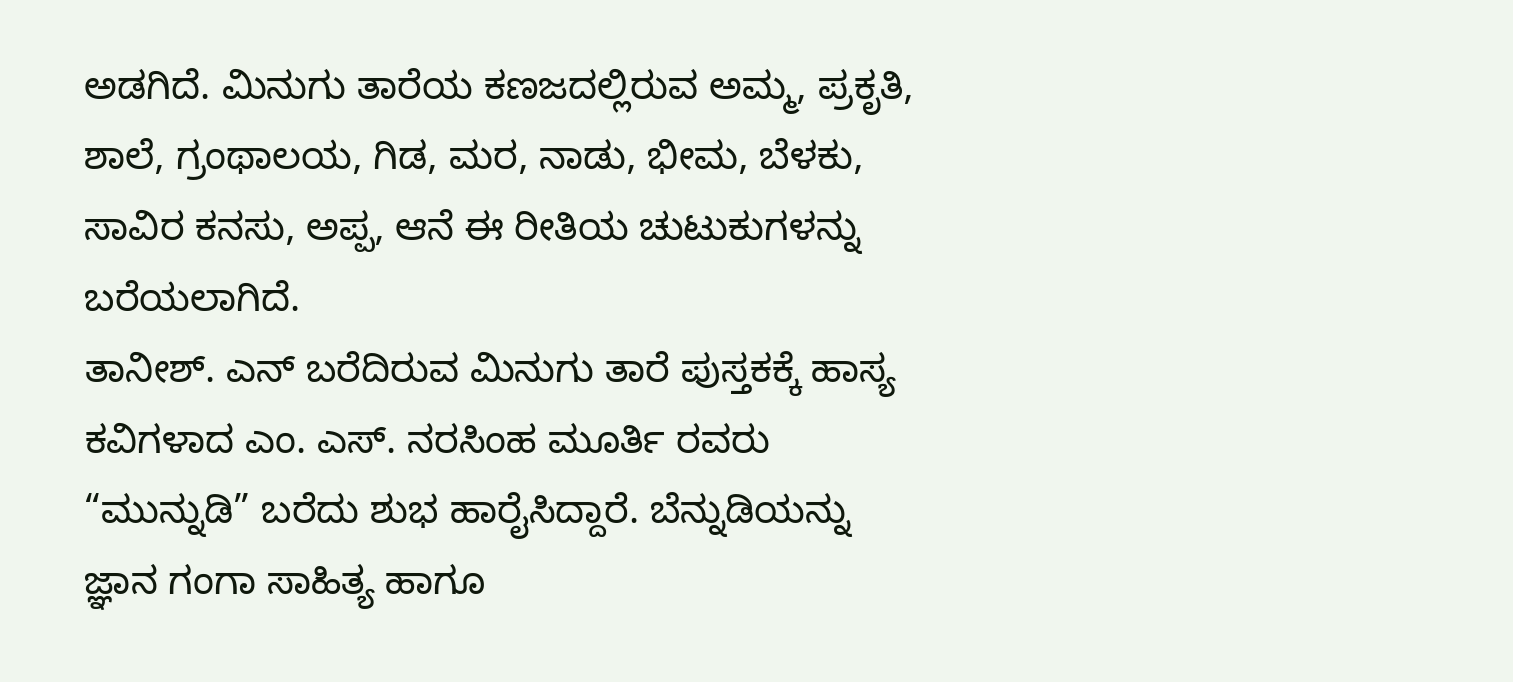ಅಡಗಿದೆ. ಮಿನುಗು ತಾರೆಯ ಕಣಜದಲ್ಲಿರುವ ಅಮ್ಮ, ಪ್ರಕೃತಿ, ಶಾಲೆ, ಗ್ರಂಥಾಲಯ, ಗಿಡ, ಮರ, ನಾಡು, ಭೀಮ, ಬೆಳಕು, ಸಾವಿರ ಕನಸು, ಅಪ್ಪ, ಆನೆ ಈ ರೀತಿಯ ಚುಟುಕುಗಳನ್ನು ಬರೆಯಲಾಗಿದೆ.
ತಾನೀಶ್. ಎನ್ ಬರೆದಿರುವ ಮಿನುಗು ತಾರೆ ಪುಸ್ತಕಕ್ಕೆ ಹಾಸ್ಯ ಕವಿಗಳಾದ ಎಂ. ಎಸ್. ನರಸಿಂಹ ಮೂರ್ತಿ ರವರು “ಮುನ್ನುಡಿ” ಬರೆದು ಶುಭ ಹಾರೈಸಿದ್ದಾರೆ. ಬೆನ್ನುಡಿಯನ್ನು ಜ್ಞಾನ ಗಂಗಾ ಸಾಹಿತ್ಯ ಹಾಗೂ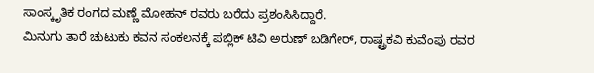ಸಾಂಸ್ಕೃತಿಕ ರಂಗದ ಮಣ್ಣೆ ಮೋಹನ್ ರವರು ಬರೆದು ಪ್ರಶಂಸಿಸಿದ್ದಾರೆ.
ಮಿನುಗು ತಾರೆ ಚುಟುಕು ಕವನ ಸಂಕಲನಕ್ಕೆ ಪಬ್ಲಿಕ್ ಟಿವಿ ಅರುಣ್ ಬಡಿಗೇರ್, ರಾಷ್ಟ್ರಕವಿ ಕುವೆಂಪು ರವರ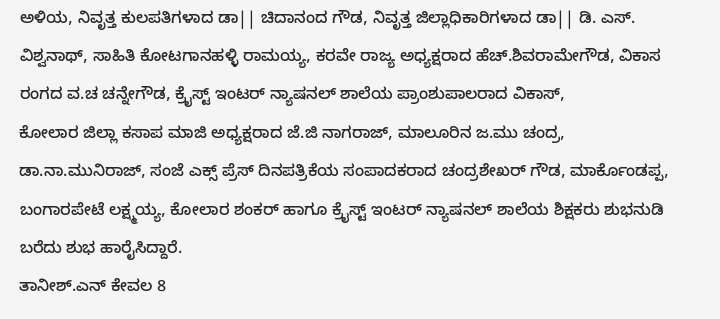ಅಳಿಯ, ನಿವೃತ್ತ ಕುಲಪತಿಗಳಾದ ಡಾ|| ಚಿದಾನಂದ ಗೌಡ, ನಿವೃತ್ತ ಜಿಲ್ಲಾಧಿಕಾರಿಗಳಾದ ಡಾ|| ಡಿ. ಎಸ್. ವಿಶ್ವನಾಥ್, ಸಾಹಿತಿ ಕೋಟಗಾನಹಳ್ಳಿ ರಾಮಯ್ಯ, ಕರವೇ ರಾಜ್ಯ ಅಧ್ಯಕ್ಷರಾದ ಹೆಚ್.ಶಿವರಾಮೇಗೌಡ, ವಿಕಾಸ ರಂಗದ ವ.ಚ ಚನ್ನೇಗೌಡ, ಕ್ರೈಸ್ಟ್ ಇಂಟರ್ ನ್ಯಾಷನಲ್ ಶಾಲೆಯ ಪ್ರಾಂಶುಪಾಲರಾದ ವಿಕಾಸ್,
ಕೋಲಾರ ಜಿಲ್ಲಾ ಕಸಾಪ ಮಾಜಿ ಅಧ್ಯಕ್ಷರಾದ ಜೆ.ಜಿ ನಾಗರಾಜ್, ಮಾಲೂರಿನ ಜ.ಮು ಚಂದ್ರ, ಡಾ.ನಾ.ಮುನಿರಾಜ್, ಸಂಜೆ ಎಕ್ಸ್ ಪ್ರೆಸ್ ದಿನಪತ್ರಿಕೆಯ ಸಂಪಾದಕರಾದ ಚಂದ್ರಶೇಖರ್ ಗೌಡ, ಮಾರ್ಕೊಂಡಪ್ಪ, ಬಂಗಾರಪೇಟೆ ಲಕ್ಷ್ಮಯ್ಯ, ಕೋಲಾರ ಶಂಕರ್ ಹಾಗೂ ಕ್ರೈಸ್ಟ್ ಇಂಟರ್ ನ್ಯಾಷನಲ್ ಶಾಲೆಯ ಶಿಕ್ಷಕರು ಶುಭನುಡಿ ಬರೆದು ಶುಭ ಹಾರೈಸಿದ್ದಾರೆ.
ತಾನೀಶ್.ಎನ್ ಕೇವಲ 8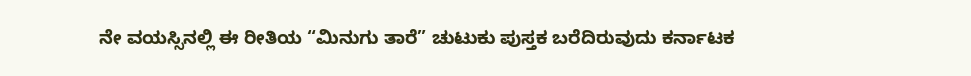ನೇ ವಯಸ್ಸಿನಲ್ಲಿ ಈ ರೀತಿಯ “ಮಿನುಗು ತಾರೆ” ಚುಟುಕು ಪುಸ್ತಕ ಬರೆದಿರುವುದು ಕರ್ನಾಟಕ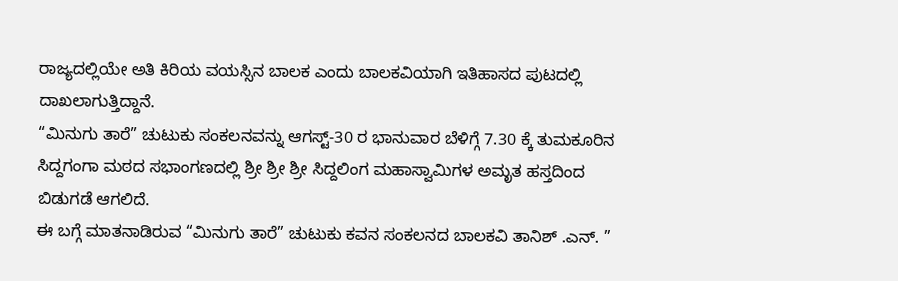ರಾಜ್ಯದಲ್ಲಿಯೇ ಅತಿ ಕಿರಿಯ ವಯಸ್ಸಿನ ಬಾಲಕ ಎಂದು ಬಾಲಕವಿಯಾಗಿ ಇತಿಹಾಸದ ಪುಟದಲ್ಲಿ ದಾಖಲಾಗುತ್ತಿದ್ದಾನೆ.
“ಮಿನುಗು ತಾರೆ” ಚುಟುಕು ಸಂಕಲನವನ್ನು ಆಗಸ್ಟ್-30 ರ ಭಾನುವಾರ ಬೆಳಿಗ್ಗೆ 7.30 ಕ್ಕೆ ತುಮಕೂರಿನ ಸಿದ್ದಗಂಗಾ ಮಠದ ಸಭಾಂಗಣದಲ್ಲಿ ಶ್ರೀ ಶ್ರೀ ಶ್ರೀ ಸಿದ್ದಲಿಂಗ ಮಹಾಸ್ವಾಮಿಗಳ ಅಮೃತ ಹಸ್ತದಿಂದ ಬಿಡುಗಡೆ ಆಗಲಿದೆ.
ಈ ಬಗ್ಗೆ ಮಾತನಾಡಿರುವ “ಮಿನುಗು ತಾರೆ” ಚುಟುಕು ಕವನ ಸಂಕಲನದ ಬಾಲಕವಿ ತಾನಿಶ್ .ಎನ್. ”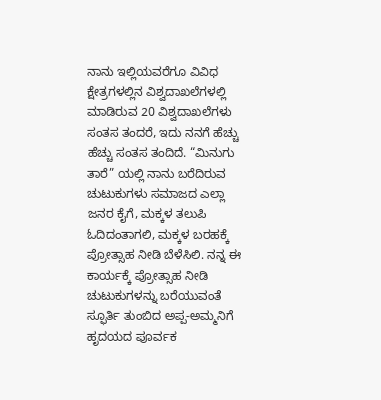ನಾನು ಇಲ್ಲಿಯವರೆಗೂ ವಿವಿಧ ಕ್ಷೇತ್ರಗಳಲ್ಲಿನ ವಿಶ್ವದಾಖಲೆಗಳಲ್ಲಿ ಮಾಡಿರುವ 20 ವಿಶ್ವದಾಖಲೆಗಳು ಸಂತಸ ತಂದರೆ, ಇದು ನನಗೆ ಹೆಚ್ಚು ಹೆಚ್ಚು ಸಂತಸ ತಂದಿದೆ. “ಮಿನುಗು ತಾರೆ” ಯಲ್ಲಿ ನಾನು ಬರೆದಿರುವ ಚುಟುಕುಗಳು ಸಮಾಜದ ಎಲ್ಲಾ ಜನರ ಕೈಗೆ, ಮಕ್ಕಳ ತಲುಪಿ ಓದಿದಂತಾಗಲಿ, ಮಕ್ಕಳ ಬರಹಕ್ಕೆ ಪ್ರೋತ್ಸಾಹ ನೀಡಿ ಬೆಳೆಸಿಲಿ. ನನ್ನ ಈ ಕಾರ್ಯಕ್ಕೆ ಪ್ರೋತ್ಸಾಹ ನೀಡಿ ಚುಟುಕುಗಳನ್ನು ಬರೆಯುವಂತೆ ಸ್ಫೂರ್ತಿ ತುಂಬಿದ ಅಪ್ಪ-ಅಮ್ಮನಿಗೆ ಹೃದಯದ ಪೂರ್ವಕ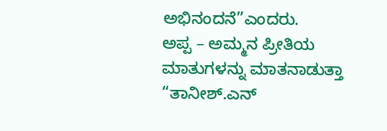ಅಭಿನಂದನೆ”ಎಂದರು.
ಅಪ್ಪ – ಅಮ್ಮನ ಪ್ರೀತಿಯ ಮಾತುಗಳನ್ನು ಮಾತನಾಡುತ್ತಾ “ತಾನೀಶ್.ಎನ್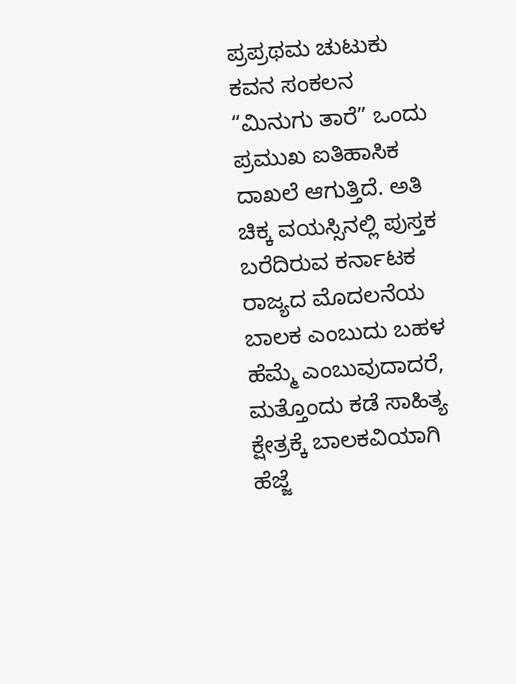ಪ್ರಪ್ರಥಮ ಚುಟುಕು ಕವನ ಸಂಕಲನ “ಮಿನುಗು ತಾರೆ” ಒಂದು ಪ್ರಮುಖ ಐತಿಹಾಸಿಕ ದಾಖಲೆ ಆಗುತ್ತಿದೆ. ಅತಿ ಚಿಕ್ಕ ವಯಸ್ಸಿನಲ್ಲಿ ಪುಸ್ತಕ ಬರೆದಿರುವ ಕರ್ನಾಟಕ ರಾಜ್ಯದ ಮೊದಲನೆಯ ಬಾಲಕ ಎಂಬುದು ಬಹಳ ಹೆಮ್ಮೆ ಎಂಬುವುದಾದರೆ, ಮತ್ತೊಂದು ಕಡೆ ಸಾಹಿತ್ಯ ಕ್ಷೇತ್ರಕ್ಕೆ ಬಾಲಕವಿಯಾಗಿ ಹೆಜ್ಜೆ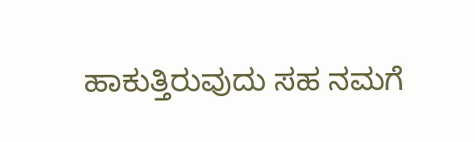ಹಾಕುತ್ತಿರುವುದು ಸಹ ನಮಗೆ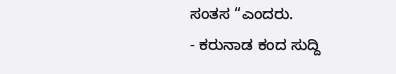ಸಂತಸ “ಎಂದರು.
- ಕರುನಾಡ ಕಂದ ಸುದ್ದಿ